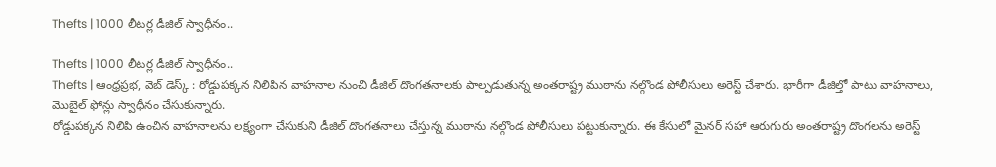Thefts | 1000 లీటర్ల డీజిల్ స్వాధీనం..

Thefts | 1000 లీటర్ల డీజిల్ స్వాధీనం..
Thefts | ఆంధ్రప్రభ, వెబ్ డెస్క్ : రోడ్డుపక్కన నిలిపిన వాహనాల నుంచి డీజిల్ దొంగతనాలకు పాల్పడుతున్న అంతరాష్ట్ర ముఠాను నల్గొండ పోలీసులు అరెస్ట్ చేశారు. భారీగా డీజిల్తో పాటు వాహనాలు, మొబైల్ ఫోన్లు స్వాధీనం చేసుకున్నారు.
రోడ్డుపక్కన నిలిపి ఉంచిన వాహనాలను లక్ష్యంగా చేసుకుని డీజిల్ దొంగతనాలు చేస్తున్న ముఠాను నల్గొండ పోలీసులు పట్టుకున్నారు. ఈ కేసులో మైనర్ సహా ఆరుగురు అంతరాష్ట్ర దొంగలను అరెస్ట్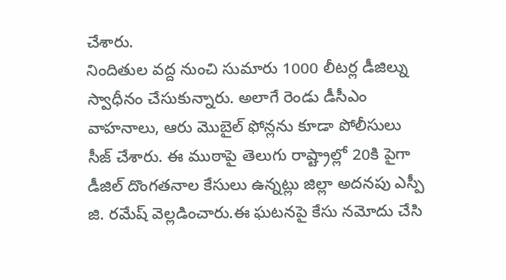చేశారు.
నిందితుల వద్ద నుంచి సుమారు 1000 లీటర్ల డీజిల్ను స్వాధీనం చేసుకున్నారు. అలాగే రెండు డీసీఎం వాహనాలు, ఆరు మొబైల్ ఫోన్లను కూడా పోలీసులు సీజ్ చేశారు. ఈ ముఠాపై తెలుగు రాష్ట్రాల్లో 20కి పైగా డీజిల్ దొంగతనాల కేసులు ఉన్నట్లు జిల్లా అదనపు ఎస్పీ జి. రమేష్ వెల్లడించారు.ఈ ఘటనపై కేసు నమోదు చేసి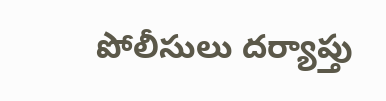పోలీసులు దర్యాప్తు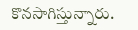కొనసాగిస్తున్నారు.